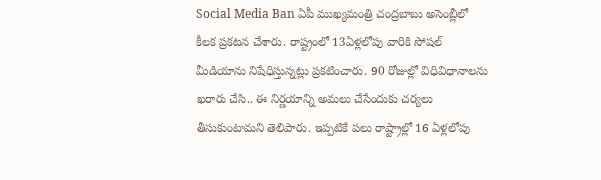Social Media Ban ఏపీ ముఖ్యమంత్రి చంద్రబాబు అసెంబ్లీలో కీలక ప్రకటన చేశారు. రాష్ట్రంలో 13ఏళ్లలోపు వారికి సోషల్ మీడియాను నిషేధిస్తున్నట్లు ప్రకటించారు. 90 రోజుల్లో విధివిధానాలను ఖరారు చేసి.. ఈ నిర్ణయాన్ని అమలు చేసేందుకు చర్యలు తీసుకుంటామని తెలిపారు. ఇప్పటికే పలు రాష్ట్రాల్లో 16 ఏళ్లలోపు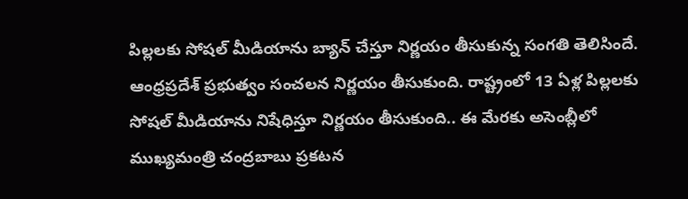పిల్లలకు సోషల్ మీడియాను బ్యాన్ చేస్తూ నిర్ణయం తీసుకున్న సంగతి తెలిసిందే.
ఆంధ్రప్రదేశ్ ప్రభుత్వం సంచలన నిర్ణయం తీసుకుంది. రాష్ట్రంలో 13 ఏళ్ల పిల్లలకు సోషల్ మీడియాను నిషేధిస్తూ నిర్ణయం తీసుకుంది.. ఈ మేరకు అసెంబ్లీలో ముఖ్యమంత్రి చంద్రబాబు ప్రకటన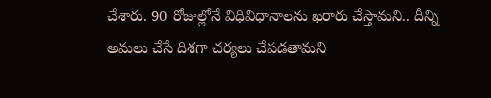చేశారు. 90 రోజుల్లోనే విధివిధానాలను ఖరారు చేస్తామని.. దీన్ని అమలు చేసే దిశగా చర్యలు చేపడతామని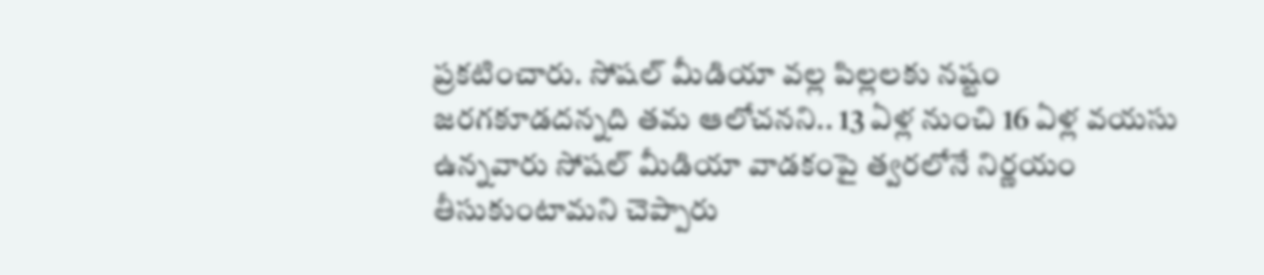ప్రకటించారు. సోషల్ మీడియా వల్ల పిల్లలకు నష్టం జరగకూడదన్నది తమ ఆలోచనని.. 13 ఏళ్ల నుంచి 16 ఏళ్ల వయసు ఉన్నవారు సోషల్ మీడియా వాడకంపై త్వరలోనే నిర్ణయం తీసుకుంటామని చెప్పారు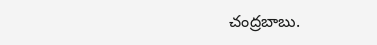చంద్రబాబు.